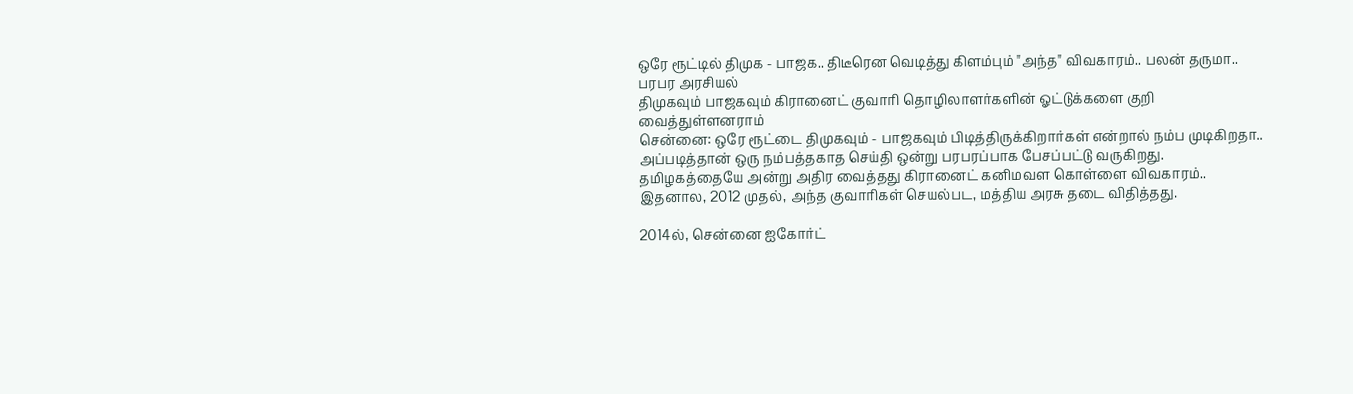ஒரே ரூட்டில் திமுக - பாஜக.. திடீரென வெடித்து கிளம்பும் "அந்த" விவகாரம்.. பலன் தருமா.. பரபர அரசியல்
திமுகவும் பாஜகவும் கிரானைட் குவாரி தொழிலாளர்களின் ஓட்டுக்களை குறி வைத்துள்ளனராம்
சென்னை: ஒரே ரூட்டை திமுகவும் - பாஜகவும் பிடித்திருக்கிறார்கள் என்றால் நம்ப முடிகிறதா.. அப்படித்தான் ஒரு நம்பத்தகாத செய்தி ஒன்று பரபரப்பாக பேசப்பட்டு வருகிறது.
தமிழகத்தையே அன்று அதிர வைத்தது கிரானைட் கனிமவள கொள்ளை விவகாரம்.. இதனால, 2012 முதல், அந்த குவாரிகள் செயல்பட, மத்திய அரசு தடை விதித்தது.

2014ல், சென்னை ஐகோர்ட்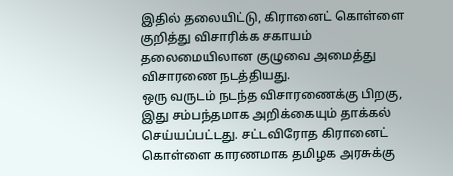இதில் தலையிட்டு, கிரானைட் கொள்ளை குறித்து விசாரிக்க சகாயம் தலைமையிலான குழுவை அமைத்து விசாரணை நடத்தியது.
ஒரு வருடம் நடந்த விசாரணைக்கு பிறகு, இது சம்பந்தமாக அறிக்கையும் தாக்கல் செய்யப்பட்டது. சட்டவிரோத கிரானைட் கொள்ளை காரணமாக தமிழக அரசுக்கு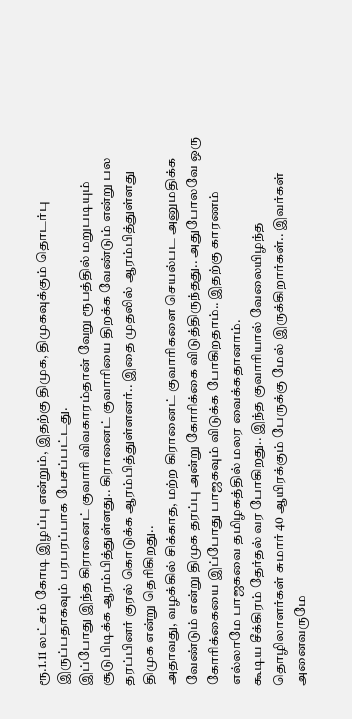ரூ.1.11 லட்சம் கோடி இழப்பு என்றும், இதற்கு திமுக, திமுகவுக்கும் தொடர்பு இருப்பதாகவும் பரபரப்பாக பேசப்பட்டது.
இப்போது இந்த கிரானைட் குவாரி விவகாரம்தான் வேறு ரூபத்தில் மறுபடியும் சூடுபிடிக்க ஆரம்பித்துள்ளது.. கிரானைட் குவாரியை திறக்க வேண்டும் என்று பல தரப்பினர் குரல் கொடுக்க ஆரம்பித்துள்ளனர்.. இதை முதலில் ஆரம்பித்துள்ளது திமுக என்று தெரிகிறது..
அதாவது, வழக்கில் சிக்காத, மற்ற கிரானைட் குவாரிகளை செயல்பட அனுமதிக்க வேண்டும் என்று திமுக தரப்பு அன்று கோரிக்கை விடுத்திருந்தது.. அதுபோலவே ஒரு கோரிக்கையை இப்போது பாஜகவும் விடுக்க போகிறதாம்.. இதற்கு காரணம் எல்லாமே பாஜகவை தமிழகத்தில் மலர வைக்கதானாம்.
கூடிய சீக்கிரம் தேர்தல் வர போகிறது.. இந்த குவாரியால் வேலையிழந்த தொழிலாளர்கள் சுமார் 40 ஆயிரக்கும் பேருக்கு மேல் இருக்கிறார்கள்.. இவர்கள் அனைவருமே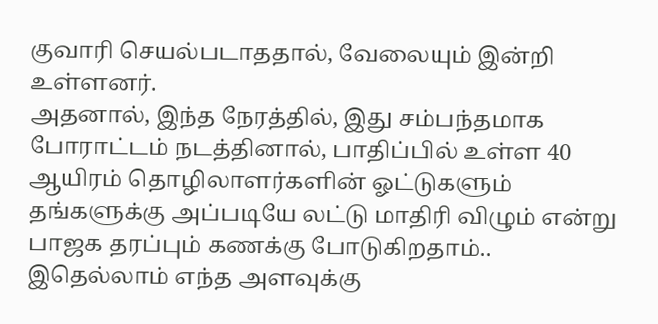குவாரி செயல்படாததால், வேலையும் இன்றி உள்ளனர்.
அதனால், இந்த நேரத்தில், இது சம்பந்தமாக போராட்டம் நடத்தினால், பாதிப்பில் உள்ள 40 ஆயிரம் தொழிலாளர்களின் ஓட்டுகளும் தங்களுக்கு அப்படியே லட்டு மாதிரி விழும் என்று பாஜக தரப்பும் கணக்கு போடுகிறதாம்.. இதெல்லாம் எந்த அளவுக்கு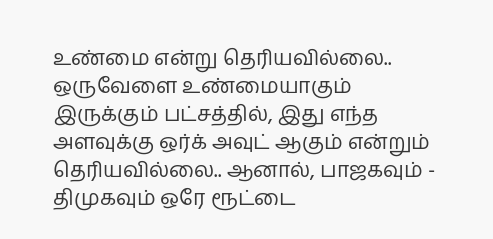உண்மை என்று தெரியவில்லை.. ஒருவேளை உண்மையாகும் இருக்கும் பட்சத்தில், இது எந்த அளவுக்கு ஒர்க் அவுட் ஆகும் என்றும் தெரியவில்லை.. ஆனால், பாஜகவும் - திமுகவும் ஒரே ரூட்டை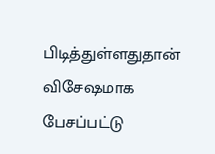பிடித்துள்ளதுதான் விசேஷமாக பேசப்பட்டு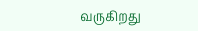வருகிறது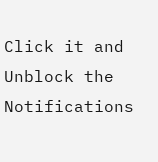Click it and Unblock the Notifications